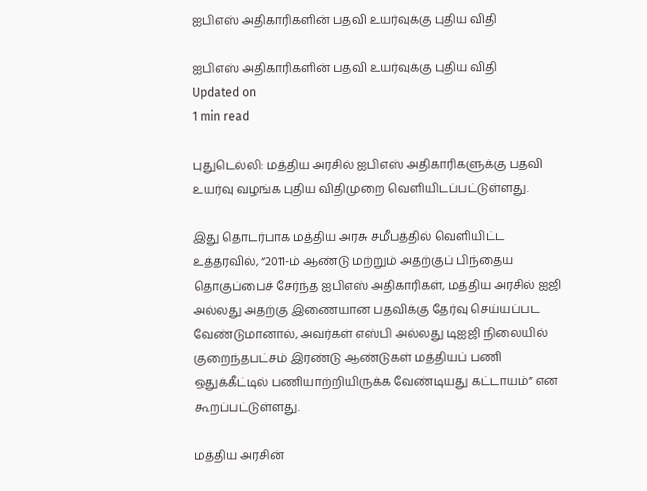ஐபிஎஸ் அதிகாரிகளின் பதவி உயர்வுக்கு புதிய விதி

ஐபிஎஸ் அதிகாரிகளின் பதவி உயர்வுக்கு புதிய விதி
Updated on
1 min read

புதுடெல்லி: மத்திய அரசில் ஐபிஎஸ் அதிகாரிகளுக்கு பதவி உயர்வு வழங்க புதிய விதிமுறை வெளியிடப்பட்டுள்ளது.

இது தொடர்பாக மத்திய அரசு சமீபத்தில் வெளியிட்ட உத்தரவில், “2011-ம் ஆண்டு மற்றும் அதற்குப் பிந்தைய தொகுப்பைச் சேர்ந்த ஐபிஎஸ் அதிகாரிகள், மத்திய அரசில் ஐஜி அல்லது அதற்கு இணையான பதவிக்கு தேர்வு செய்யப்பட வேண்டுமானால், அவர்கள் எஸ்பி அல்லது டிஐஜி நிலையில் குறைந்தபட்சம் இரண்டு ஆண்டுகள் மத்தியப் பணி ஒதுக்கீட்டில் பணியாற்றியிருக்க வேண்டியது கட்டாயம்” என கூறப்பட்டுள்ளது.

மத்திய அரசின்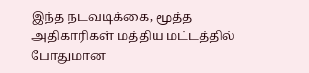இந்த நடவடிக்கை, மூத்த அதிகாரிகள் மத்திய மட்டத்தில் போதுமான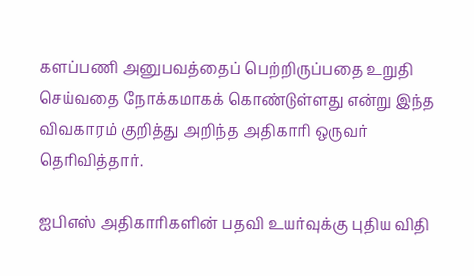களப்பணி அனுபவத்தைப் பெற்றிருப்பதை உறுதி செய்வதை நோக்கமாகக் கொண்டுள்ளது என்று இந்த விவகாரம் குறித்து அறிந்த அதிகாரி ஒருவர் தெரிவித்தார்.

ஐபிஎஸ் அதிகாரிகளின் பதவி உயர்வுக்கு புதிய விதி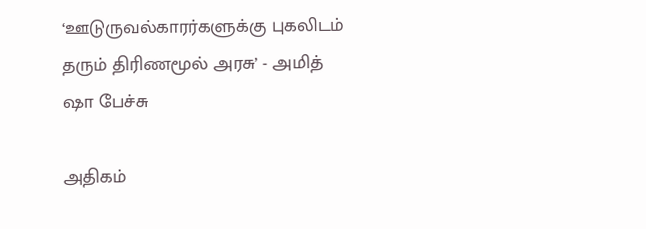‘ஊடுருவல்காரர்களுக்கு புகலிடம் தரும் திரிணமூல் அரசு’ - அமித் ஷா பேச்சு

அதிகம்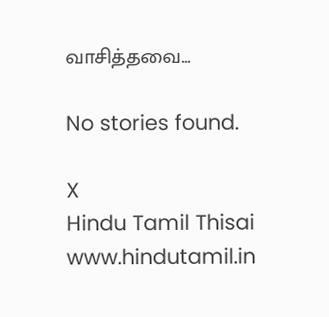வாசித்தவை...

No stories found.

X
Hindu Tamil Thisai
www.hindutamil.in